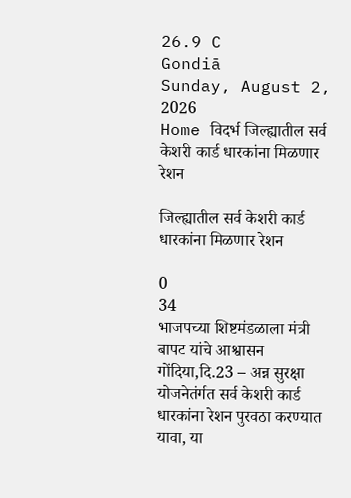26.9 C
Gondiā
Sunday, August 2, 2026
Home विदर्भ जिल्ह्यातील सर्व केशरी कार्ड धारकांना मिळणार रेशन

जिल्ह्यातील सर्व केशरी कार्ड धारकांना मिळणार रेशन

0
34
भाजपच्या शिष्टमंडळाला मंत्री बापट यांचे आश्वासन
गोंदिया,दि.23 – अन्न सुरक्षा योजनेतंर्गत सर्व केशरी कार्ड धारकांना रेशन पुरवठा करण्यात यावा, या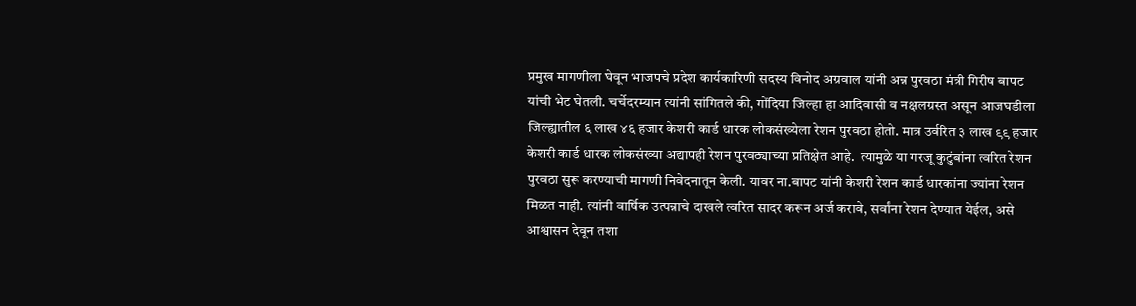प्रमुख मागणीला घेवून भाजपचे प्रदेश कार्यकारिणी सदस्य विनोद अग्रवाल यांनी अन्न पुरवठा मंत्री गिरीष बापट यांची भेट घेतली. चर्चेदरम्यान त्यांनी सांगितले की, गोंदिया जिल्हा हा आदिवासी व नक्षलग्रस्त असून आजघडीला  जिल्ह्यातील ६ लाख ४६ हजार केशरी कार्ड धारक लोकसंख्येला रेशन पुरवठा होतो. मात्र उर्वरित ३ लाख ९९ हजार केशरी कार्ड धारक लोकसंख्या अद्यापही रेशन पुरवठ्याच्या प्रतिक्षेत आहे.  त्यामुळे या गरजू कुटुंबांना त्वरित रेशन पुरवठा सुरू करण्याची मागणी निवेदनातून केली. यावर ना.बापट यांनी केशरी रेशन कार्ड धारकांना ज्यांना रेशन मिळत नाही. त्यांनी वार्षिक उत्पन्नाचे दाखले त्वरित सादर करून अर्ज करावे, सर्वांना रेशन देण्यात येईल, असे आश्वासन देवून तशा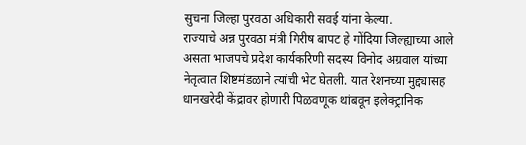सुचना जिल्हा पुरवठा अधिकारी सवई यांना केल्या.
राज्याचे अन्न पुरवठा मंत्री गिरीष बापट हे गोंदिया जिल्ह्याच्या आले असता भाजपचे प्रदेश कार्यकरिणी सदस्य विनोद अग्रवाल यांच्या नेतृत्वात शिष्टमंडळाने त्यांची भेट घेतली. यात रेशनच्या मुद्द्यासह धानखरेदी केंद्रावर होणारी पिळवणूक थांबवून इलेक्ट्रानिक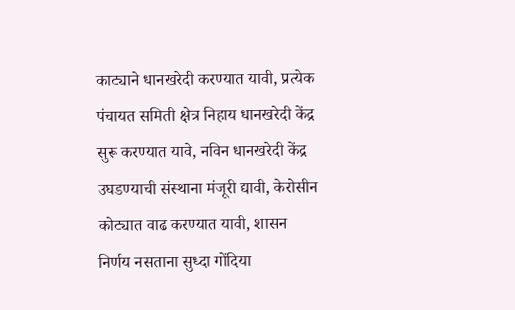काट्याने धानखरेदी करण्यात यावी, प्रत्येक पंचायत समिती क्षेत्र निहाय धानखरेदी केंद्र सुरू करण्यात यावे, नविन धानखरेदी केंद्र उघडण्याची संस्थाना मंजूरी द्यावी, केरोसीन कोट्यात वाढ करण्यात यावी, शासन निर्णय नसताना सुध्दा गोंदिया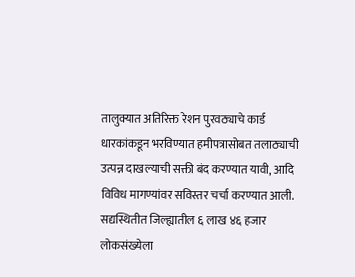तालुक्यात अतिरिक्त रेशन पुरवठ्याचे कार्ड धारकांकडून भरविण्यात हमीपत्रासोबत तलाठ्याची उत्पन्न दाखल्याची सक्ती बंद करण्यात यावी, आदि विविध मागण्यांवर सविस्तर चर्चा करण्यात आली.
सद्यस्थितीत जिल्ह्यातील ६ लाख ४६ हजार लोकसंख्येला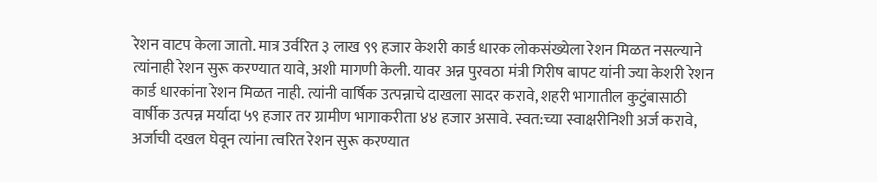रेशन वाटप केला जातो. मात्र उर्वरित ३ लाख ९९ हजार केशरी कार्ड धारक लोकसंख्येला रेशन मिळत नसल्याने त्यांनाही रेशन सुरू करण्यात यावे, अशी मागणी केली. यावर अन्न पुरवठा मंत्री गिरीष बापट यांनी ज्या केशरी रेशन कार्ड धारकांना रेशन मिळत नाही. त्यांनी वार्षिक उत्पन्नाचे दाखला सादर करावे, शहरी भागातील कुटुंबासाठी वार्षीक उत्पन्न मर्यादा ५९ हजार तर ग्रामीण भागाकरीता ४४ हजार असावे. स्वत:च्या स्वाक्षरीनिशी अर्ज करावे, अर्जाची दखल घेवून त्यांना त्वरित रेशन सुरू करण्यात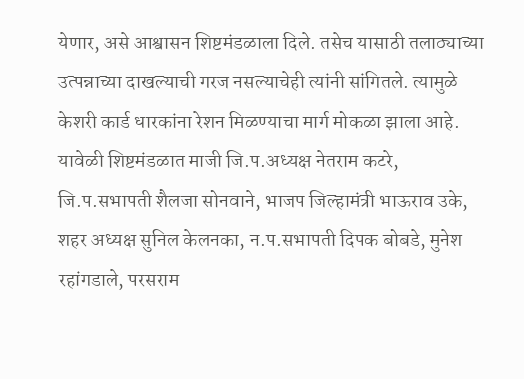येणार, असे आश्वासन शिष्टमंडळाला दिले. तसेच यासाठी तलाठ्याच्या उत्पन्नाच्या दाखल्याची गरज नसल्याचेही त्यांनी सांगितले. त्यामुळे केशरी कार्ड धारकांना रेशन मिळण्याचा मार्ग मोकळा झाला आहे.
यावेळी शिष्टमंडळात माजी जि.प.अध्यक्ष नेतराम कटरे, जि.प.सभापती शैलजा सोनवाने, भाजप जिल्हामंत्री भाऊराव उके, शहर अध्यक्ष सुनिल केलनका, न.प.सभापती दिपक बोबडे, मुनेश रहांगडाले, परसराम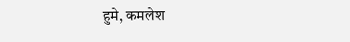हुमे, कमलेश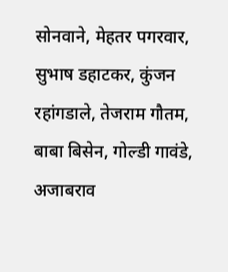सोनवाने, मेहतर पगरवार, सुभाष डहाटकर, कुंजन रहांगडाले, तेजराम गौतम, बाबा बिसेन, गोल्डी गावंडे, अजाबराव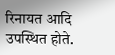रिनायत आदि उपस्थित होते.